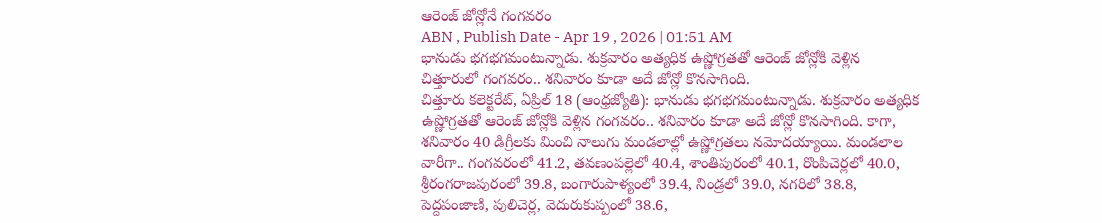ఆరెంజ్ జోన్లోనే గంగవరం
ABN , Publish Date - Apr 19 , 2026 | 01:51 AM
భానుడు భగభగమంటున్నాడు. శుక్రవారం అత్యధిక ఉష్ణోగ్రతతో ఆరెంజ్ జోన్లోకి వెళ్లిన చిత్తూరులో గంగవరం.. శనివారం కూడా అదే జోన్లో కొనసాగింది.
చిత్తూరు కలెక్టరేట్, ఏప్రిల్ 18 (ఆంధ్రజ్యోతి): భానుడు భగభగమంటున్నాడు. శుక్రవారం అత్యధిక ఉష్ణోగ్రతతో ఆరెంజ్ జోన్లోకి వెళ్లిన గంగవరం.. శనివారం కూడా అదే జోన్లో కొనసాగింది. కాగా, శనివారం 40 డిగ్రీలకు మించి నాలుగు మండలాల్లో ఉష్ణోగ్రతలు నమోదయ్యాయి. మండలాల వారీగా.. గంగవరంలో 41.2, తవణంపల్లెలో 40.4, శాంతిపురంలో 40.1, రొంపిచెర్లలో 40.0, శ్రీరంగరాజపురంలో 39.8, బంగారుపాళ్యంలో 39.4, నిండ్రలో 39.0, నగరిలో 38.8, పెద్దపంజాణి, పులిచెర్ల, వెదురుకుప్పంలో 38.6,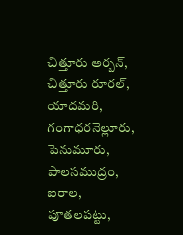చిత్తూరు అర్బన్, చిత్తూరు రూరల్, యాదమరి, గంగాధరనెల్లూరు, పెనుమూరు, పాలసముద్రం, ఐరాల, పూతలపట్టు,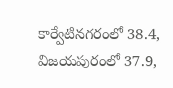కార్వేటినగరంలో 38.4, విజయపురంలో 37.9,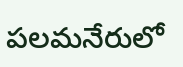పలమనేరులో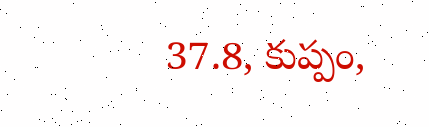37.8, కుప్పం,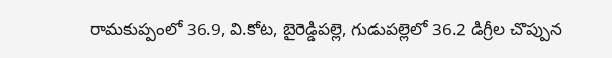రామకుప్పంలో 36.9, వి.కోట, బైరెడ్డిపల్లె, గుడుపల్లెలో 36.2 డిగ్రీల చొప్పున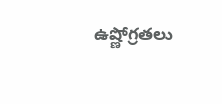ఉష్ణోగ్రతలు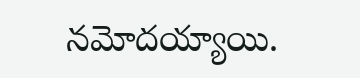నమోదయ్యాయి.